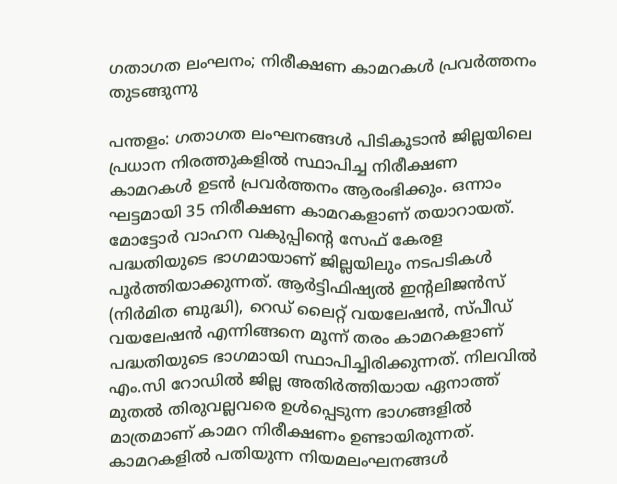ഗതാഗത ലംഘനം; നിരീക്ഷണ കാമറകൾ പ്രവർത്തനം തുടങ്ങുന്നു

പന്തളം: ഗതാഗത ലംഘനങ്ങൾ പിടികൂടാൻ ജില്ലയിലെ പ്രധാന നിരത്തുകളിൽ സ്ഥാപിച്ച നിരീക്ഷണ കാമറകൾ ഉടൻ പ്രവർത്തനം ആരംഭിക്കും. ഒന്നാം ഘട്ടമായി 35 നിരീക്ഷണ കാമറകളാണ് തയാറായത്. മോട്ടോർ വാഹന വകുപ്പിന്‍റെ സേഫ് കേരള പദ്ധതിയുടെ ഭാഗമായാണ് ജില്ലയിലും നടപടികൾ പൂർത്തിയാക്കുന്നത്. ആർട്ടിഫിഷ്യൽ ഇന്‍റലിജൻസ് (നിർമിത ബുദ്ധി), റെഡ് ലൈറ്റ് വയലേഷൻ, സ്പീഡ് വയലേഷൻ എന്നിങ്ങനെ മൂന്ന്‌ തരം കാമറകളാണ് പദ്ധതിയുടെ ഭാഗമായി സ്ഥാപിച്ചിരിക്കുന്നത്. നിലവിൽ എം.സി റോഡിൽ ജില്ല അതിർത്തിയായ ഏനാത്ത് മുതൽ തിരുവല്ലവരെ ഉൾപ്പെടുന്ന ഭാഗങ്ങളിൽ മാത്രമാണ് കാമറ നിരീക്ഷണം ഉണ്ടായിരുന്നത്. കാമറകളിൽ പതിയുന്ന നിയമലംഘനങ്ങൾ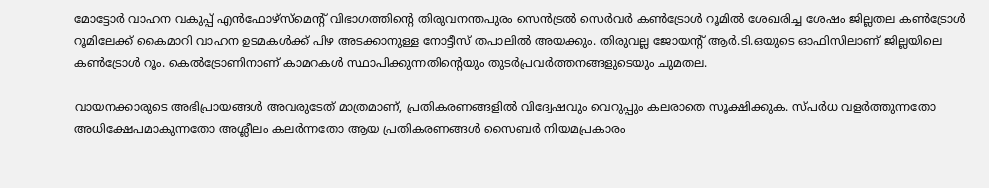മോട്ടോർ വാഹന വകുപ്പ് എൻഫോഴ്സ്‌മെന്‍റ് വിഭാഗത്തിന്‍റെ തിരുവനന്തപുരം സെൻട്രൽ സെർവർ കൺട്രോൾ റൂമിൽ ശേഖരിച്ച ശേഷം ജില്ലതല കൺട്രോൾ റൂമിലേക്ക് കൈമാറി വാഹന ഉടമകൾക്ക് പിഴ അടക്കാനുള്ള നോട്ടീസ് തപാലിൽ അയക്കും. തിരുവല്ല ജോയന്‍റ് ആർ.ടി.ഒയുടെ ഓഫിസിലാണ് ജില്ലയിലെ കൺട്രോൾ റൂം. കെൽട്രോണിനാണ് കാമറകൾ സ്ഥാപിക്കുന്നതിന്‍റെയും തുടർപ്രവർത്തനങ്ങളുടെയും ചുമതല.

വായനക്കാരുടെ അഭിപ്രായങ്ങള്‍ അവരുടേത് മാത്രമാണ്, പ്രതികരണങ്ങളിൽ വിദ്വേഷവും വെറുപ്പും കലരാതെ സൂക്ഷിക്കുക. സ്പർധ വളർത്തുന്നതോ അധിക്ഷേപമാകുന്നതോ അശ്ലീലം കലർന്നതോ ആയ പ്രതികരണങ്ങൾ സൈബർ നിയമപ്രകാരം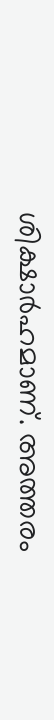ശിക്ഷാർഹമാണ്. അത്തരം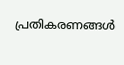പ്രതികരണങ്ങൾ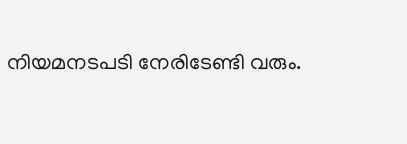നിയമനടപടി നേരിടേണ്ടി വരും.